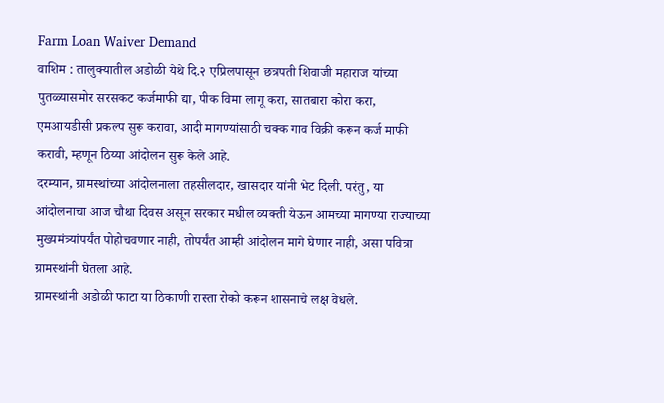Farm Loan Waiver Demand
वाशिम : तालुक्यातील अडोळी येथे दि.२ एप्रिलपासून छत्रपती शिवाजी महाराज यांच्या पुतळ्यासमोर सरसकट कर्जमाफी द्या, पीक विमा लागू करा, सातबारा कोरा करा, एमआयडीसी प्रकल्प सुरू करावा, आदी मागण्यांसाठी चक्क गाव विक्री करून कर्ज माफी करावी, म्हणून ठिय्या आंदोलन सुरू केले आहे.
दरम्यान, ग्रामस्थांच्या आंदोलनाला तहसीलदार, खासदार यांनी भेट दिली. परंतु, या आंदोलनाचा आज चौथा दिवस असून सरकार मधील व्यक्ती येऊन आमच्या मागण्या राज्याच्या मुख्यमंत्र्यांपर्यंत पोहोचवणार नाही, तोपर्यंत आम्ही आंदोलन मागे घेणार नाही, असा पवित्रा ग्रामस्थांनी घेतला आहे.
ग्रामस्थांनी अडोळी फाटा या ठिकाणी रास्ता रोको करून शासनाचे लक्ष वेधले.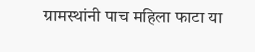ग्रामस्थांनी पाच महिला फाटा या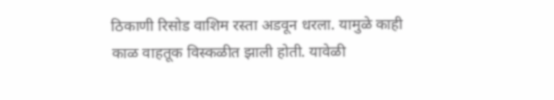ठिकाणी रिसोड वाशिम रस्ता अडवून धरला. यामुळे काही काळ वाहतूक विस्कळीत झाली होती. यावेळी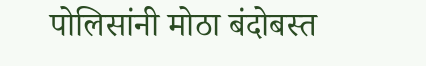पोलिसांनी मोठा बंदोबस्त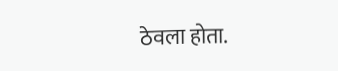ठेवला होता.